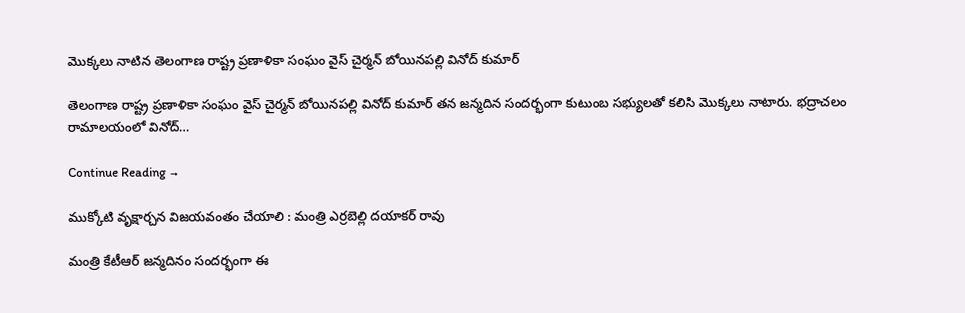మొక్కలు నాటిన తెలంగాణ రాష్ట్ర ప్రణాళికా సంఘం వైస్ చైర్మన్‌ బోయినపల్లి వినోద్ కుమార్

తెలంగాణ రాష్ట్ర ప్రణాళికా సంఘం వైస్ చైర్మన్‌ బోయినపల్లి వినోద్ కుమార్ తన జన్మదిన సందర్భంగా కుటుంబ సభ్యులతో కలిసి మొక్కలు నాటారు. భద్రాచలం రామాలయంలో వినోద్‌…

Continue Reading →

ముక్కోటి వృక్షార్చన విజయవంతం చేయాలి : మంత్రి ఎర్రబెల్లి దయాకర్‌ రావు

మంత్రి కేటీఆర్‌ జన్మదినం సందర్భంగా ఈ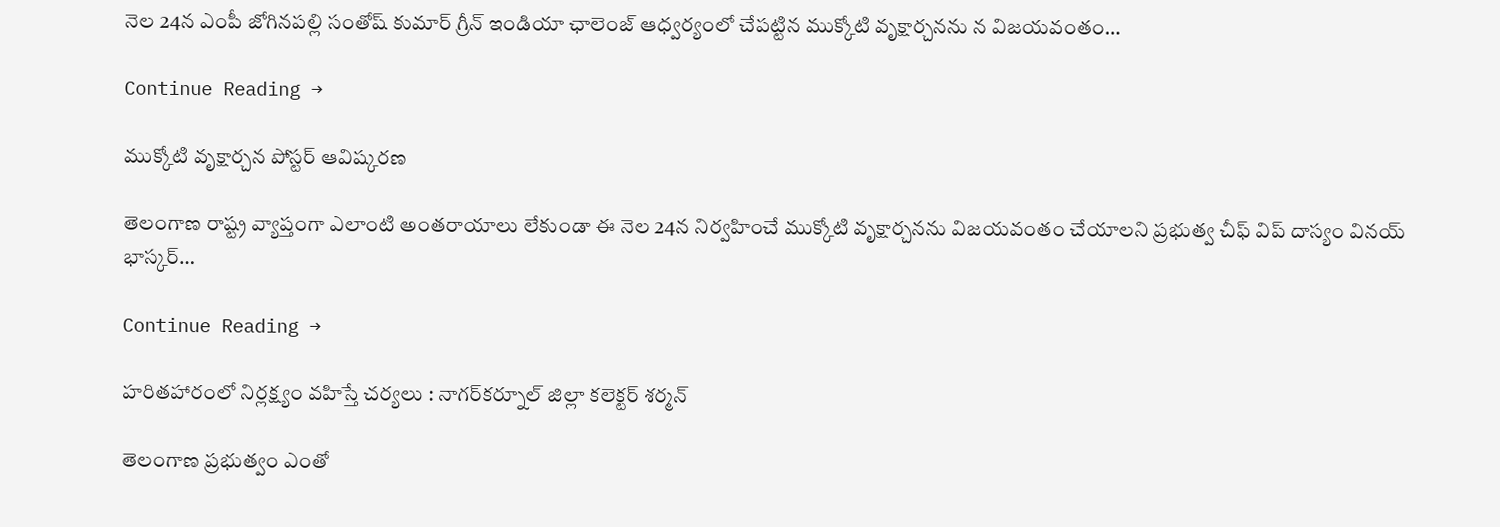నెల 24న ఎంపీ జోగినపల్లి సంతోష్ కుమార్ గ్రీన్ ఇండియా ఛాలెంజ్ ఆధ్వర్యంలో చేపట్టిన ముక్కోటి వృక్షార్చనను న విజయవంతం…

Continue Reading →

ముక్కోటి వృక్షార్చన పోస్టర్‌ ఆవిష్కరణ

తెలంగాణ రాష్ట్ర వ్యాప్తంగా ఎలాంటి అంతరాయాలు లేకుండా ఈ నెల 24న నిర్వహించే ముక్కోటి వృక్షార్చనను విజయవంతం చేయాలని ప్రభుత్వ చీఫ్ విప్ దాస్యం వినయ్ భాస్కర్…

Continue Reading →

హరితహారంలో నిర్లక్ష్యం వహిస్తే చర్యలు : నాగర్‌కర్నూల్ జిల్లా కలెక్టర్ శర్మన్

తెలంగాణ ప్రభుత్వం ఎంతో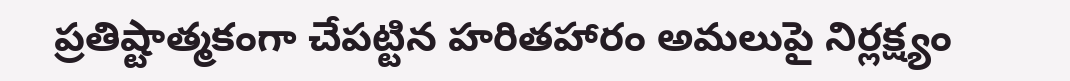ప్రతిష్టాత్మకంగా చేపట్టిన హరితహారం అమలుపై నిర్లక్ష్యం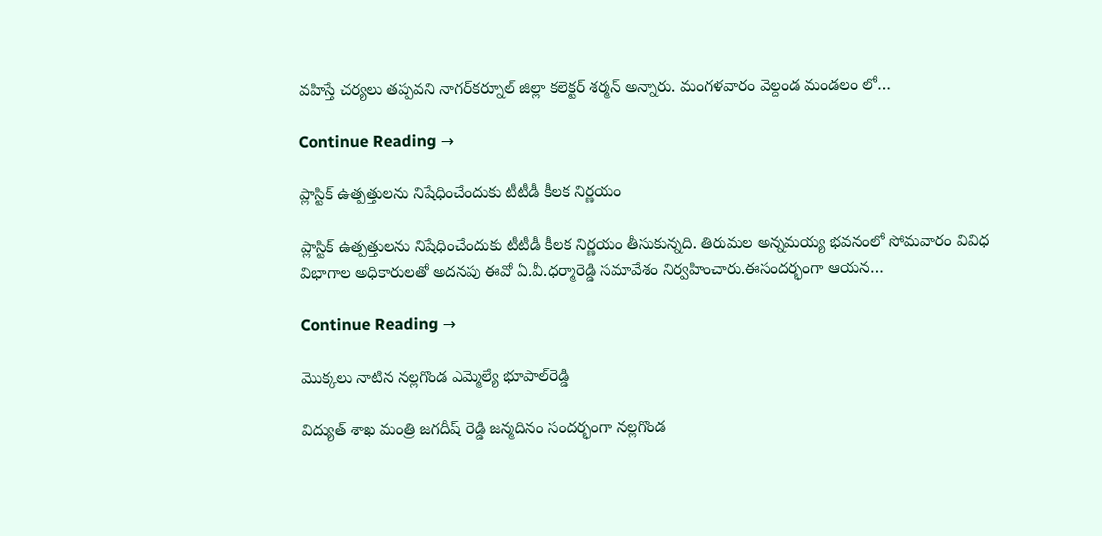వహిస్తే చర్యలు తప్పవని నాగర్‌కర్నూల్ జిల్లా కలెక్టర్ శర్మన్ అన్నారు. మంగళవారం వెల్దండ మండలం లో…

Continue Reading →

ప్లాస్టిక్ ఉత్పత్తులను నిషేధించేందుకు టీటీడీ కీలక నిర్ణయం

ప్లాస్టిక్ ఉత్పత్తులను నిషేధించేందుకు టీటీడీ కీలక నిర్ణయం తీసుకున్నది. తిరుమ‌ల అన్న‌మ‌య్య భ‌వ‌నంలో సోమ‌వారం వివిధ విభాగాల అధికారుల‌తో అద‌న‌పు ఈవో ఏ.వీ.ధ‌ర్మారెడ్డి స‌మావేశం నిర్వ‌హించారు.ఈసందర్భంగా ఆయన…

Continue Reading →

మొక్కలు నాటిన నల్లగొండ ఎమ్మెల్యే భూపాల్‌రెడ్డి

విద్యుత్‌ శాఖ మంత్రి జగదీష్ రెడ్డి జన్మదినం సందర్భంగా నల్లగొండ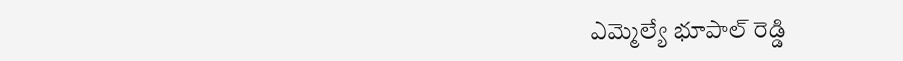ఎమ్మెల్యే భూపాల్ రెడ్డి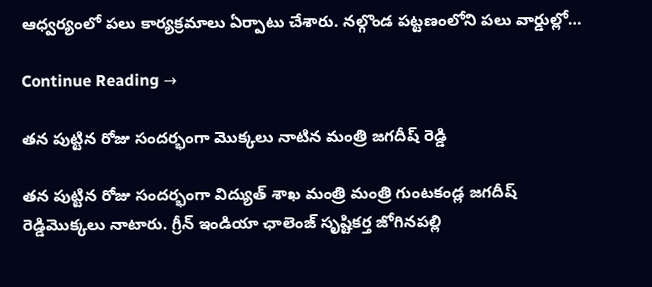ఆధ్వర్యంలో పలు కార్యక్రమాలు ఏర్పాటు చేశారు. నల్గొండ పట్టణంలోని పలు వార్డుల్లో…

Continue Reading →

తన పుట్టిన రోజు సందర్భంగా మొక్కలు నాటిన మంత్రి జగదీష్ రెడ్డి

తన పుట్టిన రోజు సందర్భంగా విద్యుత్ శాఖ మంత్రి మంత్రి గుంటకండ్ల జగదీష్ రెడ్డిమొక్కలు నాటారు. గ్రీన్ ఇండియా ఛాలెంజ్ సృష్టికర్త జోగినపల్లి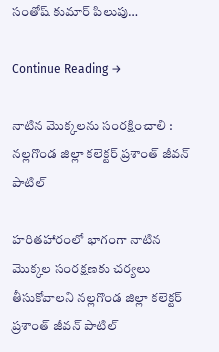సంతోష్ కుమార్ పిలుపు…

Continue Reading →

నాటిన మొక్కలను సంరక్షించాలి : న‌ల్ల‌గొండ‌ జిల్లా కలెక్టర్ ప్రశాంత్ జీవన్ పాటిల్

హరితహారంలో భాగంగా నాటిన మొక్కల‌ సంరక్షణకు చర్యలు తీసుకోవాలని న‌ల్ల‌గొండ‌ జిల్లా కలెక్టర్ ప్రశాంత్ జీవన్ పాటిల్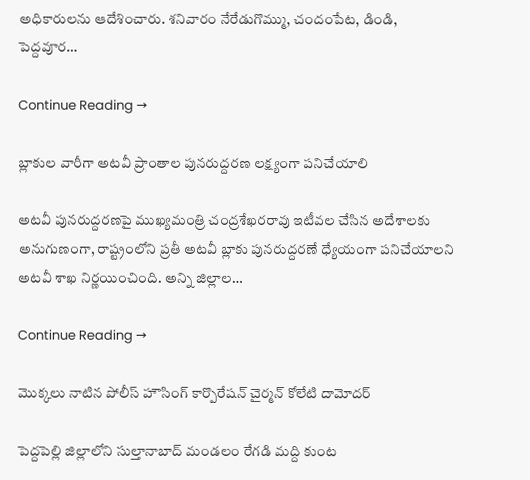అధికారుల‌ను ఆదేశించారు. శనివారం నేరేడుగొమ్ము, చందంపేట, డిండి, పెద్దవూర…

Continue Reading →

బ్లాకుల వారీగా అటవీ ప్రాంతాల పునరుద్దరణ లక్ష్యంగా పనిచేయాలి

అటవీ పునరుద్దరణపై ముఖ్యమంత్రి చంద్రశేఖరరావు ఇటీవల చేసిన అదేశాలకు అనుగుణంగా, రాష్ట్రంలోని ప్రతీ అటవీ బ్లాకు పునరుద్దరణే ధ్యేయంగా పనిచేయాలని అటవీ శాఖ నిర్ణయించింది. అన్ని జిల్లాల…

Continue Reading →

మొక్కలు నాటిన పోలీస్ హౌసింగ్ కార్పొరేషన్ చైర్మన్ కోలేటి దామోదర్

పెద్దపెల్లి జిల్లాలోని సుల్తానాబాద్ మండలం రేగడి మద్ది కుంట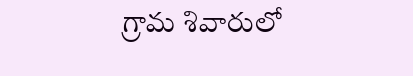గ్రామ శివారులో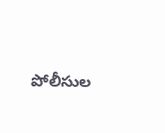పోలీసుల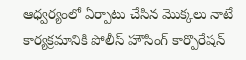ఆధ్వర్యంలో ఏర్పాటు చేసిన మొక్కలు నాటే కార్యక్రమానికి పోలీస్ హౌసింగ్ కార్పొరేషన్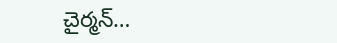చైర్మన్…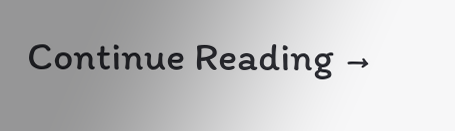Continue Reading →